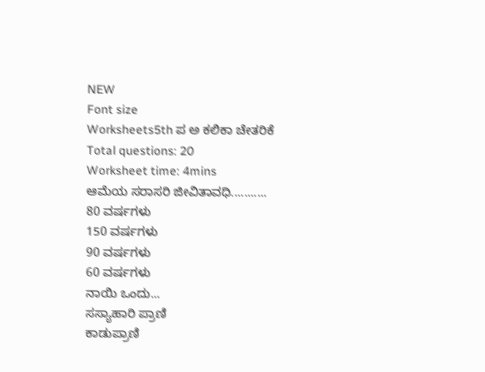NEW
Font size
Worksheets5th ಪ ಅ ಕಲಿಕಾ ಚೇತರಿಕೆ
Total questions: 20
Worksheet time: 4mins
ಆಮೆಯ ಸರಾಸರಿ ಜೀವಿತಾವಧಿ...........
80 ವರ್ಷಗಳು
150 ವರ್ಷಗಳು
90 ವರ್ಷಗಳು
60 ವರ್ಷಗಳು
ನಾಯಿ ಒಂದು...
ಸಸ್ಯಾಹಾರಿ ಪ್ರಾಣಿ
ಕಾಡುಪ್ರಾಣಿ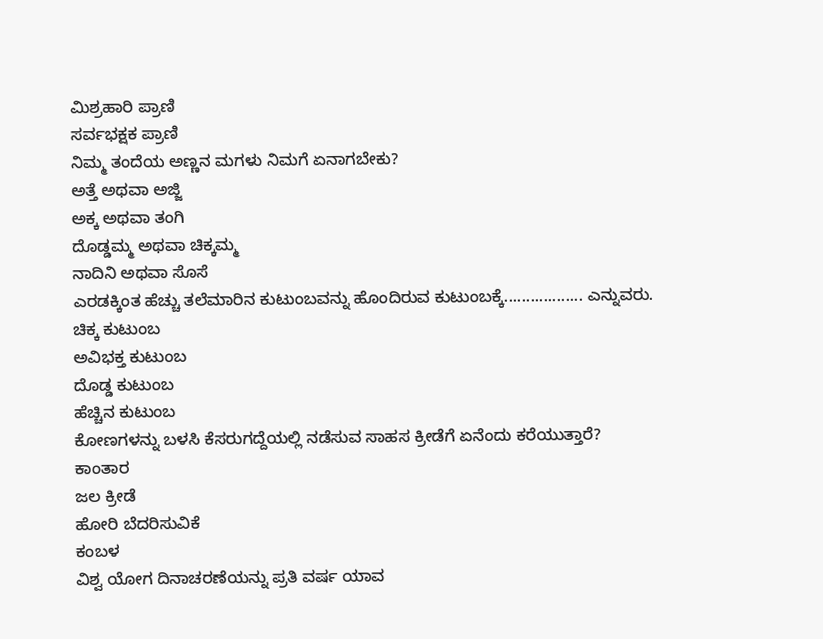ಮಿಶ್ರಹಾರಿ ಪ್ರಾಣಿ
ಸರ್ವಭಕ್ಷಕ ಪ್ರಾಣಿ
ನಿಮ್ಮ ತಂದೆಯ ಅಣ್ಣನ ಮಗಳು ನಿಮಗೆ ಏನಾಗಬೇಕು?
ಅತ್ತೆ ಅಥವಾ ಅಜ್ಜಿ
ಅಕ್ಕ ಅಥವಾ ತಂಗಿ
ದೊಡ್ಡಮ್ಮ ಅಥವಾ ಚಿಕ್ಕಮ್ಮ
ನಾದಿನಿ ಅಥವಾ ಸೊಸೆ
ಎರಡಕ್ಕಿಂತ ಹೆಚ್ಚು ತಲೆಮಾರಿನ ಕುಟುಂಬವನ್ನು ಹೊಂದಿರುವ ಕುಟುಂಬಕ್ಕೆ.................. ಎನ್ನುವರು.
ಚಿಕ್ಕ ಕುಟುಂಬ
ಅವಿಭಕ್ತ ಕುಟುಂಬ
ದೊಡ್ಡ ಕುಟುಂಬ
ಹೆಚ್ಚಿನ ಕುಟುಂಬ
ಕೋಣಗಳನ್ನು ಬಳಸಿ ಕೆಸರುಗದ್ದೆಯಲ್ಲಿ ನಡೆಸುವ ಸಾಹಸ ಕ್ರೀಡೆಗೆ ಏನೆಂದು ಕರೆಯುತ್ತಾರೆ?
ಕಾಂತಾರ
ಜಲ ಕ್ರೀಡೆ
ಹೋರಿ ಬೆದರಿಸುವಿಕೆ
ಕಂಬಳ
ವಿಶ್ವ ಯೋಗ ದಿನಾಚರಣೆಯನ್ನು ಪ್ರತಿ ವರ್ಷ ಯಾವ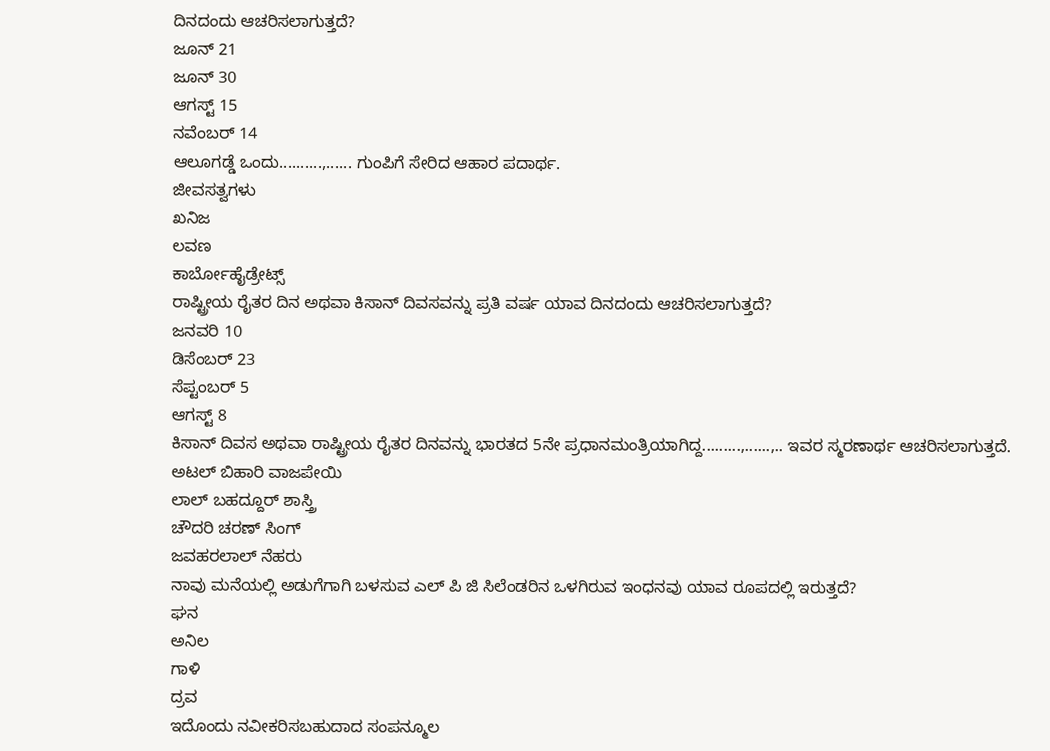ದಿನದಂದು ಆಚರಿಸಲಾಗುತ್ತದೆ?
ಜೂನ್ 21
ಜೂನ್ 30
ಆಗಸ್ಟ್ 15
ನವೆಂಬರ್ 14
ಆಲೂಗಡ್ಡೆ ಒಂದು..........,...... ಗುಂಪಿಗೆ ಸೇರಿದ ಆಹಾರ ಪದಾರ್ಥ.
ಜೀವಸತ್ವಗಳು
ಖನಿಜ
ಲವಣ
ಕಾರ್ಬೋಹೈಡ್ರೇಟ್ಸ್
ರಾಷ್ಟ್ರೀಯ ರೈತರ ದಿನ ಅಥವಾ ಕಿಸಾನ್ ದಿವಸವನ್ನು ಪ್ರತಿ ವರ್ಷ ಯಾವ ದಿನದಂದು ಆಚರಿಸಲಾಗುತ್ತದೆ?
ಜನವರಿ 10
ಡಿಸೆಂಬರ್ 23
ಸೆಪ್ಟಂಬರ್ 5
ಆಗಸ್ಟ್ 8
ಕಿಸಾನ್ ದಿವಸ ಅಥವಾ ರಾಷ್ಟ್ರೀಯ ರೈತರ ದಿನವನ್ನು ಭಾರತದ 5ನೇ ಪ್ರಧಾನಮಂತ್ರಿಯಾಗಿದ್ದ.........,......,.. ಇವರ ಸ್ಮರಣಾರ್ಥ ಆಚರಿಸಲಾಗುತ್ತದೆ.
ಅಟಲ್ ಬಿಹಾರಿ ವಾಜಪೇಯಿ
ಲಾಲ್ ಬಹದ್ದೂರ್ ಶಾಸ್ತ್ರಿ
ಚೌದರಿ ಚರಣ್ ಸಿಂಗ್
ಜವಹರಲಾಲ್ ನೆಹರು
ನಾವು ಮನೆಯಲ್ಲಿ ಅಡುಗೆಗಾಗಿ ಬಳಸುವ ಎಲ್ ಪಿ ಜಿ ಸಿಲೆಂಡರಿನ ಒಳಗಿರುವ ಇಂಧನವು ಯಾವ ರೂಪದಲ್ಲಿ ಇರುತ್ತದೆ?
ಘನ
ಅನಿಲ
ಗಾಳಿ
ದ್ರವ
ಇದೊಂದು ನವೀಕರಿಸಬಹುದಾದ ಸಂಪನ್ಮೂಲ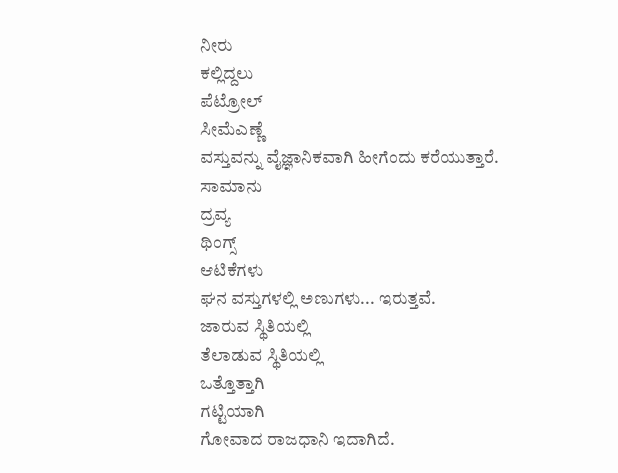ನೀರು
ಕಲ್ಲಿದ್ದಲು
ಪೆಟ್ರೋಲ್
ಸೀಮೆಎಣ್ಣೆ
ವಸ್ತುವನ್ನು ವೈಜ್ಞಾನಿಕವಾಗಿ ಹೀಗೆಂದು ಕರೆಯುತ್ತಾರೆ.
ಸಾಮಾನು
ದ್ರವ್ಯ
ಥಿಂಗ್ಸ್
ಆಟಿಕೆಗಳು
ಘನ ವಸ್ತುಗಳಲ್ಲಿ ಅಣುಗಳು... ಇರುತ್ತವೆ.
ಜಾರುವ ಸ್ಥಿತಿಯಲ್ಲಿ
ತೆಲಾಡುವ ಸ್ಥಿತಿಯಲ್ಲಿ
ಒತ್ತೊತ್ತಾಗಿ
ಗಟ್ಟಿಯಾಗಿ
ಗೋವಾದ ರಾಜಧಾನಿ ಇದಾಗಿದೆ.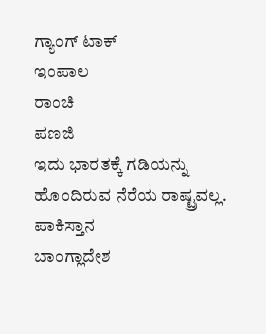ಗ್ಯಾಂಗ್ ಟಾಕ್
ಇಂಪಾಲ
ರಾಂಚಿ
ಪಣಜಿ
ಇದು ಭಾರತಕ್ಕೆ ಗಡಿಯನ್ನು ಹೊಂದಿರುವ ನೆರೆಯ ರಾಷ್ಟ್ರವಲ್ಲ.
ಪಾಕಿಸ್ತಾನ
ಬಾಂಗ್ಲಾದೇಶ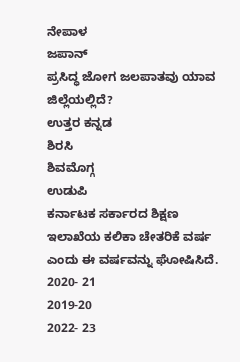ನೇಪಾಳ
ಜಪಾನ್
ಪ್ರಸಿದ್ಧ ಜೋಗ ಜಲಪಾತವು ಯಾವ ಜಿಲ್ಲೆಯಲ್ಲಿದೆ?
ಉತ್ತರ ಕನ್ನಡ
ಶಿರಸಿ
ಶಿವಮೊಗ್ಗ
ಉಡುಪಿ
ಕರ್ನಾಟಕ ಸರ್ಕಾರದ ಶಿಕ್ಷಣ ಇಲಾಖೆಯ ಕಲಿಕಾ ಚೇತರಿಕೆ ವರ್ಷ ಎಂದು ಈ ವರ್ಷವನ್ನು ಘೋಷಿಸಿದೆ.
2020- 21
2019-20
2022- 23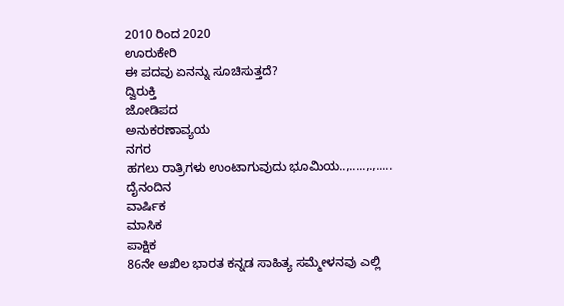2010 ರಿಂದ 2020
ಊರುಕೇರಿ
ಈ ಪದವು ಏನನ್ನು ಸೂಚಿಸುತ್ತದೆ?
ದ್ವಿರುಕ್ತಿ
ಜೋಡಿಪದ
ಅನುಕರಣಾವ್ಯಯ
ನಗರ
ಹಗಲು ರಾತ್ರಿಗಳು ಉಂಟಾಗುವುದು ಭೂಮಿಯ..,.....,.,.....
ದೈನಂದಿನ
ವಾರ್ಷಿಕ
ಮಾಸಿಕ
ಪಾಕ್ಷಿಕ
86ನೇ ಅಖಿಲ ಭಾರತ ಕನ್ನಡ ಸಾಹಿತ್ಯ ಸಮ್ಮೇಳನವು ಎಲ್ಲಿ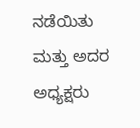ನಡೆಯಿತು ಮತ್ತು ಅದರ ಅಧ್ಯಕ್ಷರು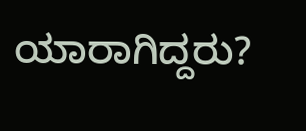ಯಾರಾಗಿದ್ದರು?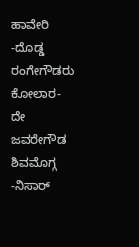ಹಾವೇರಿ -ದೊಡ್ಡ ರಂಗೇಗೌಡರು
ಕೋಲಾರ- ದೇ ಜವರೇಗೌಡ
ಶಿವಮೊಗ್ಗ -ನಿಸಾರ್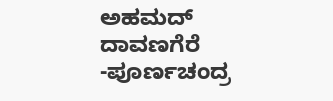ಅಹಮದ್
ದಾವಣಗೆರೆ -ಪೂರ್ಣಚಂದ್ರ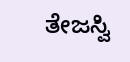ತೇಜಸ್ವಿ